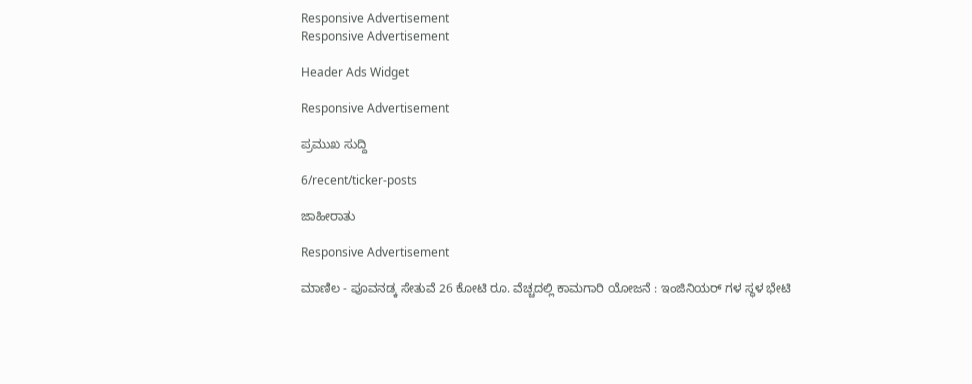Responsive Advertisement
Responsive Advertisement

Header Ads Widget

Responsive Advertisement

ಪ್ರಮುಖ ಸುದ್ದಿ

6/recent/ticker-posts

ಜಾಹೀರಾತು

Responsive Advertisement

ಮಾಣಿಲ - ಪೂವನಡ್ಕ ಸೇತುವೆ 26 ಕೋಟಿ ರೂ. ವೆಚ್ಚದಲ್ಲಿ ಕಾಮಗಾರಿ ಯೋಜನೆ : ಇಂಜಿನಿಯರ್ ಗಳ ಸ್ಥಳ ಭೇಟಿ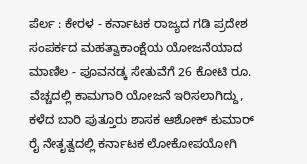ಪೆರ್ಲ : ಕೇರಳ - ಕರ್ನಾಟಕ ರಾಜ್ಯದ ಗಡಿ ಪ್ರದೇಶ ಸಂಪರ್ಕದ ಮಹತ್ವಾಕಾಂಕ್ಷೆಯ ಯೋಜನೆಯಾದ ಮಾಣಿಲ - ಪೂವನಡ್ಕ ಸೇತುವೆಗೆ 26 ಕೋಟಿ ರೂ. ವೆಚ್ಚದಲ್ಲಿ ಕಾಮಗಾರಿ ಯೋಜನೆ ಇರಿಸಲಾಗಿದ್ದು, ಕಳೆದ ಬಾರಿ ಪುತ್ತೂರು ಶಾಸಕ ಆಶೋಕ್ ಕುಮಾರ್ ರೈ ನೇತೃತ್ವದಲ್ಲಿ ಕರ್ನಾಟಕ ಲೋಕೋಪಯೋಗಿ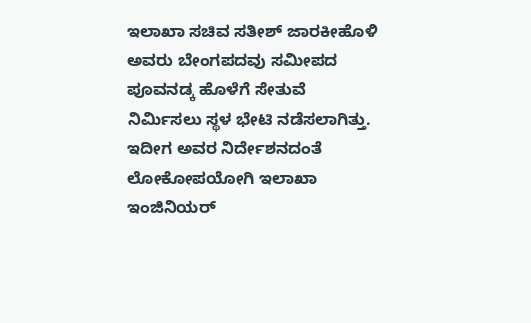ಇಲಾಖಾ ಸಚಿವ ಸತೀಶ್ ಜಾರಕೀಹೊಳಿ
ಅವರು ಬೇಂಗಪದವು ಸಮೀಪದ ಪೂವನಡ್ಕ ಹೊಳೆಗೆ ಸೇತುವೆ ನಿರ್ಮಿಸಲು ಸ್ಥಳ ಭೇಟಿ ನಡೆಸಲಾಗಿತ್ತು. ಇದೀಗ ಅವರ ನಿರ್ದೇಶನದಂತೆ ಲೋಕೋಪಯೋಗಿ ಇಲಾಖಾ ಇಂಜಿನಿಯರ್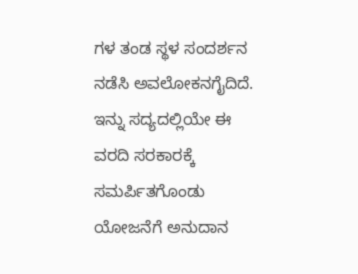ಗಳ ತಂಡ ಸ್ಥಳ ಸಂದರ್ಶನ ನಡೆಸಿ ಅವಲೋಕನಗೈದಿದೆ. ಇನ್ನು ಸದ್ಯದಲ್ಲಿಯೇ ಈ ವರದಿ ಸರಕಾರಕ್ಕೆ ಸಮರ್ಪಿತಗೊಂಡು ಯೋಜನೆಗೆ ಅನುದಾನ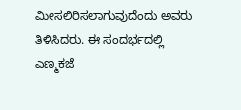ಮೀಸಲಿರಿಸಲಾಗುವುದೆಂದು ಅವರು ತಿಳಿಸಿದರು. ಈ ಸಂದರ್ಭದಲ್ಲಿ ಎಣ್ಮಕಜೆ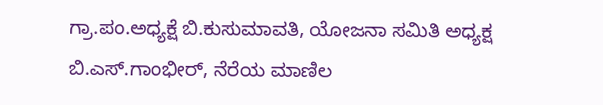ಗ್ರಾ.ಪಂ.ಅಧ್ಯಕ್ಷೆ ಬಿ.ಕುಸುಮಾವತಿ, ಯೋಜನಾ‌ ಸಮಿತಿ ಅಧ್ಯಕ್ಷ ಬಿ.ಎಸ್.ಗಾಂಭೀರ್, ನೆರೆಯ ಮಾಣಿಲ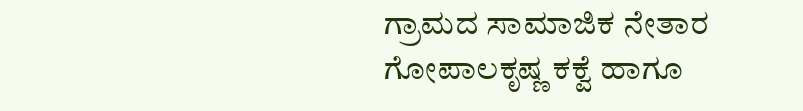ಗ್ರಾಮದ ಸಾಮಾಜಿಕ ನೇತಾರ ಗೋಪಾಲಕೃಷ್ಣ ಕಕ್ವೆ ಹಾಗೂ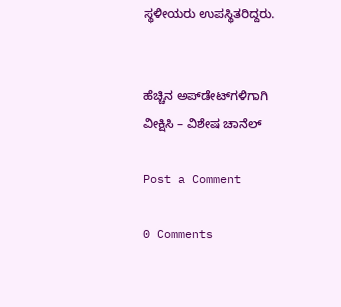ಸ್ಥಳೀಯರು ಉಪಸ್ಥಿತರಿದ್ದರು.


ಹೆಚ್ಚಿನ ಅಪ್‌ಡೇಟ್‌ಗಳಿಗಾಗಿ ವೀಕ್ಷಿಸಿ – ವಿಶೇಷ ಚಾನೆಲ್

Post a Comment

0 Comments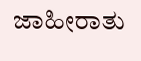ಜಾಹೀರಾತು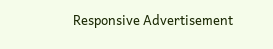Responsive Advertisement